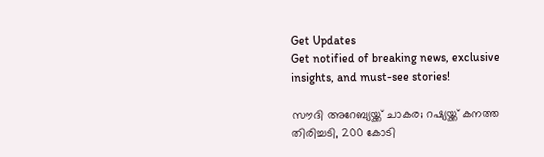Get Updates
Get notified of breaking news, exclusive insights, and must-see stories!

സൗദി അറേബ്യയ്ക്ക് ചാകര; റഷ്യയ്ക്ക് കനത്ത തിരിച്ചടി, 200 കോടി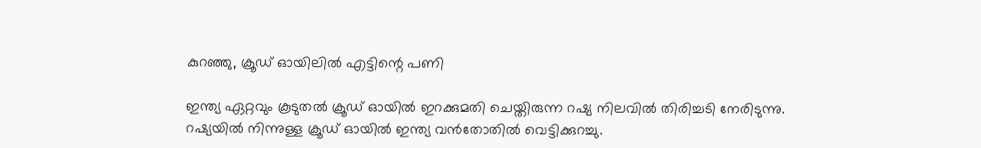കുറഞ്ഞു, ക്രൂഡ് ഓയിലില്‍ എട്ടിന്റെ പണി

ഇന്ത്യ ഏറ്റവും കൂടുതല്‍ ക്രൂഡ് ഓയില്‍ ഇറക്കുമതി ചെയ്തിരുന്ന റഷ്യ നിലവില്‍ തിരിച്ചടി നേരിടുന്നു. റഷ്യയില്‍ നിന്നുള്ള ക്രൂഡ് ഓയില്‍ ഇന്ത്യ വന്‍തോതില്‍ വെട്ടിക്കുറച്ചു.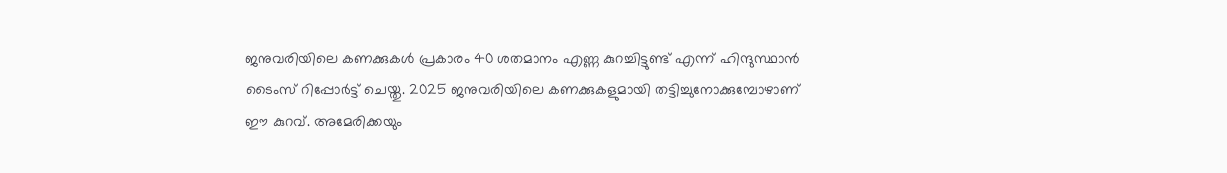ജനുവരിയിലെ കണക്കുകള്‍ പ്രകാരം 40 ശതമാനം എണ്ണ കുറച്ചിട്ടുണ്ട് എന്ന് ഹിന്ദുസ്ഥാന്‍ ടൈംസ് റിപ്പോര്‍ട്ട് ചെയ്തു. 2025 ജനുവരിയിലെ കണക്കുകളുമായി തട്ടിച്ചുനോക്കുമ്പോഴാണ് ഈ കുറവ്. അമേരിക്കയും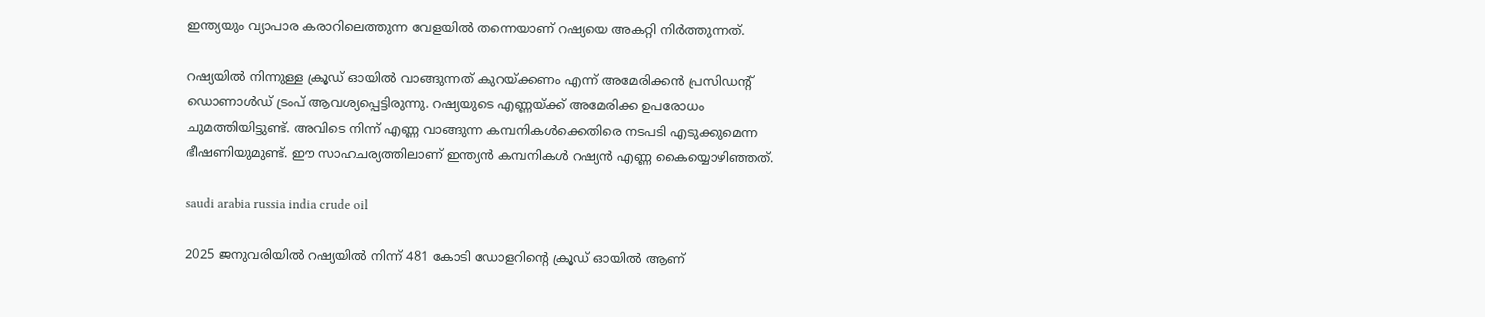ഇന്ത്യയും വ്യാപാര കരാറിലെത്തുന്ന വേളയില്‍ തന്നെയാണ് റഷ്യയെ അകറ്റി നിര്‍ത്തുന്നത്.

റഷ്യയില്‍ നിന്നുള്ള ക്രൂഡ് ഓയില്‍ വാങ്ങുന്നത് കുറയ്ക്കണം എന്ന് അമേരിക്കന്‍ പ്രസിഡന്റ് ഡൊണാള്‍ഡ് ട്രംപ് ആവശ്യപ്പെട്ടിരുന്നു. റഷ്യയുടെ എണ്ണയ്ക്ക് അമേരിക്ക ഉപരോധം ചുമത്തിയിട്ടുണ്ട്. അവിടെ നിന്ന് എണ്ണ വാങ്ങുന്ന കമ്പനികള്‍ക്കെതിരെ നടപടി എടുക്കുമെന്ന ഭീഷണിയുമുണ്ട്. ഈ സാഹചര്യത്തിലാണ് ഇന്ത്യന്‍ കമ്പനികള്‍ റഷ്യന്‍ എണ്ണ കൈയ്യൊഴിഞ്ഞത്.

saudi arabia russia india crude oil

2025 ജനുവരിയില്‍ റഷ്യയില്‍ നിന്ന് 481 കോടി ഡോളറിന്റെ ക്രൂഡ് ഓയില്‍ ആണ്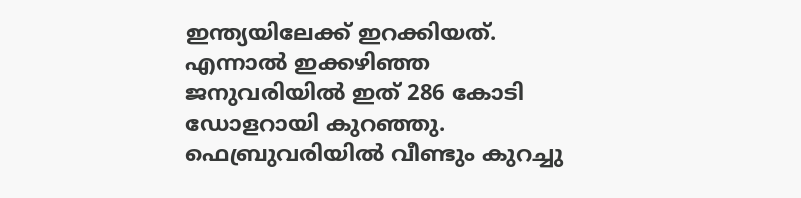ഇന്ത്യയിലേക്ക് ഇറക്കിയത്. എന്നാല്‍ ഇക്കഴിഞ്ഞ ജനുവരിയില്‍ ഇത് 286 കോടി ഡോളറായി കുറഞ്ഞു. ഫെബ്രുവരിയില്‍ വീണ്ടും കുറച്ചു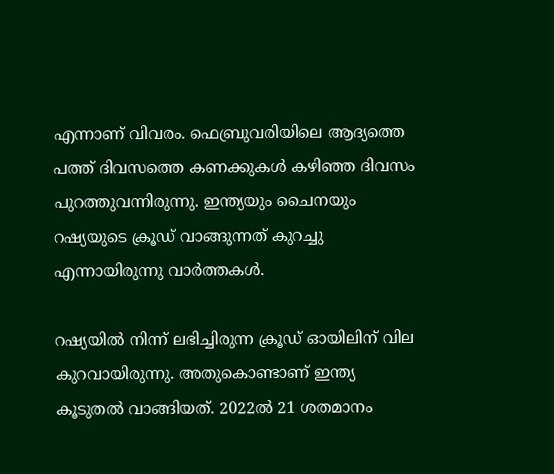എന്നാണ് വിവരം. ഫെബ്രുവരിയിലെ ആദ്യത്തെ പത്ത് ദിവസത്തെ കണക്കുകള്‍ കഴിഞ്ഞ ദിവസം പുറത്തുവന്നിരുന്നു. ഇന്ത്യയും ചൈനയും റഷ്യയുടെ ക്രൂഡ് വാങ്ങുന്നത് കുറച്ചു എന്നായിരുന്നു വാര്‍ത്തകള്‍.

റഷ്യയില്‍ നിന്ന് ലഭിച്ചിരുന്ന ക്രൂഡ് ഓയിലിന് വില കുറവായിരുന്നു. അതുകൊണ്ടാണ് ഇന്ത്യ കൂടുതല്‍ വാങ്ങിയത്. 2022ല്‍ 21 ശതമാനം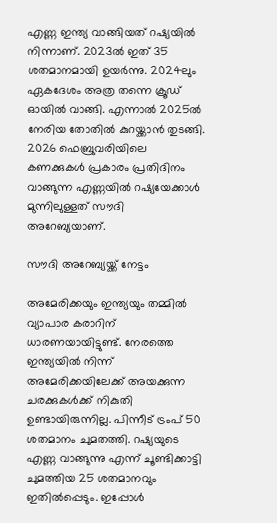എണ്ണ ഇന്ത്യ വാങ്ങിയത് റഷ്യയില്‍ നിന്നാണ്. 2023ല്‍ ഇത് 35 ശതമാനമായി ഉയര്‍ന്നു. 2024ലും ഏകദേശം അത്ര തന്നെ ക്രൂഡ് ഓയില്‍ വാങ്ങി. എന്നാല്‍ 2025ല്‍ നേരിയ തോതില്‍ കുറയ്ക്കാന്‍ തുടങ്ങി. 2026 ഫെബ്രുവരിയിലെ കണക്കുകള്‍ പ്രകാരം പ്രതിദിനം വാങ്ങുന്ന എണ്ണയില്‍ റഷ്യയേക്കാള്‍ മുന്നിലുള്ളത് സൗദി അറേബ്യയാണ്.

സൗദി അറേബ്യയ്ക്ക് നേട്ടം

അമേരിക്കയും ഇന്ത്യയും തമ്മില്‍ വ്യാപാര കരാറിന് ധാരണയായിട്ടുണ്ട്. നേരത്തെ ഇന്ത്യയില്‍ നിന്ന് അമേരിക്കയിലേക്ക് അയക്കുന്ന ചരക്കുകള്‍ക്ക് നികുതി ഉണ്ടായിരുന്നില്ല. പിന്നീട് ട്രംപ് 50 ശതമാനം ചുമതത്തി. റഷ്യയുടെ എണ്ണ വാങ്ങുന്നു എന്ന് ചൂണ്ടിക്കാട്ടി ചുമത്തിയ 25 ശതമാനവും ഇതില്‍പ്പെടും. ഇപ്പോള്‍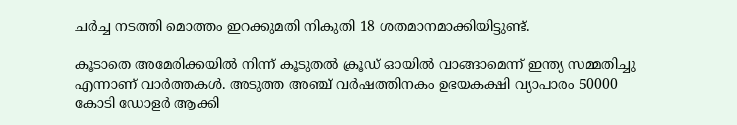ചര്‍ച്ച നടത്തി മൊത്തം ഇറക്കുമതി നികുതി 18 ശതമാനമാക്കിയിട്ടുണ്ട്.

കൂടാതെ അമേരിക്കയില്‍ നിന്ന് കൂടുതല്‍ ക്രൂഡ് ഓയില്‍ വാങ്ങാമെന്ന് ഇന്ത്യ സമ്മതിച്ചു എന്നാണ് വാര്‍ത്തകള്‍. അടുത്ത അഞ്ച് വര്‍ഷത്തിനകം ഉഭയകക്ഷി വ്യാപാരം 50000 കോടി ഡോളര്‍ ആക്കി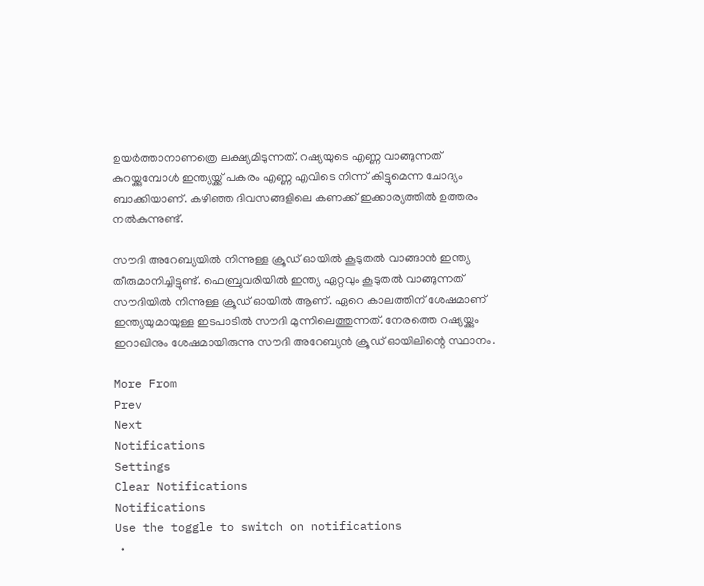ഉയര്‍ത്താനാണത്രെ ലക്ഷ്യമിടുന്നത്. റഷ്യയുടെ എണ്ണ വാങ്ങുന്നത് കുറയ്ക്കുമ്പോള്‍ ഇന്ത്യയ്ക്ക് പകരം എണ്ണ എവിടെ നിന്ന് കിട്ടുമെന്ന ചോദ്യം ബാക്കിയാണ്. കഴിഞ്ഞ ദിവസങ്ങളിലെ കണക്ക് ഇക്കാര്യത്തില്‍ ഉത്തരം നല്‍കുന്നുണ്ട്.

സൗദി അറേബ്യയില്‍ നിന്നുള്ള ക്രൂഡ് ഓയില്‍ കൂടുതല്‍ വാങ്ങാന്‍ ഇന്ത്യ തീരുമാനിച്ചിട്ടുണ്ട്. ഫെബ്രുവരിയില്‍ ഇന്ത്യ ഏറ്റവും കൂടുതല്‍ വാങ്ങുന്നത് സൗദിയില്‍ നിന്നുള്ള ക്രൂഡ് ഓയില്‍ ആണ്. ഏറെ കാലത്തിന് ശേഷമാണ് ഇന്ത്യയുമായുള്ള ഇടപാടില്‍ സൗദി മുന്നിലെത്തുന്നത്. നേരത്തെ റഷ്യയ്ക്കും ഇറാഖിനും ശേഷമായിരുന്നു സൗദി അറേബ്യന്‍ ക്രൂഡ് ഓയിലിന്റെ സ്ഥാനം.

More From
Prev
Next
Notifications
Settings
Clear Notifications
Notifications
Use the toggle to switch on notifications
  •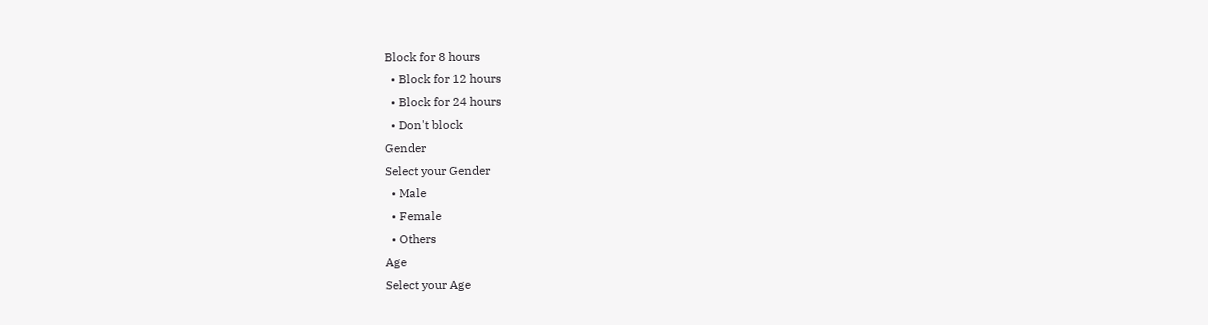Block for 8 hours
  • Block for 12 hours
  • Block for 24 hours
  • Don't block
Gender
Select your Gender
  • Male
  • Female
  • Others
Age
Select your Age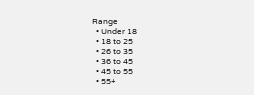Range
  • Under 18
  • 18 to 25
  • 26 to 35
  • 36 to 45
  • 45 to 55
  • 55+